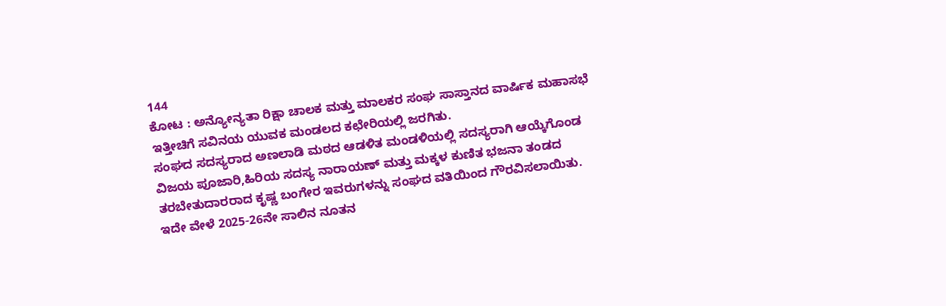144
ಕೋಟ : ಅನ್ಯೋನ್ಯತಾ ರಿಕ್ಷಾ ಚಾಲಕ ಮತ್ತು ಮಾಲಕರ ಸಂಘ ಸಾಸ್ತಾನದ ವಾರ್ಷಿಕ ಮಹಾಸಭೆ ಇತ್ತೀಚಿಗೆ ಸವಿನಯ ಯುವಕ ಮಂಡಲದ ಕಛೇರಿಯಲ್ಲಿ ಜರಗಿತು.
ಸಂಘದ ಸದಸ್ಯರಾದ ಅಣಲಾಡಿ ಮಠದ ಆಡಳಿತ ಮಂಡಳಿಯಲ್ಲಿ ಸದಸ್ಯರಾಗಿ ಆಯ್ಕೆಗೊಂಡ ವಿಜಯ ಪೂಜಾರಿ,ಹಿರಿಯ ಸದಸ್ಯ ನಾರಾಯಣ್ ಮತ್ತು ಮಕ್ಕಳ ಕುಣಿತ ಭಜನಾ ತಂಡದ ತರಬೇತುದಾರರಾದ ಕೃಷ್ಣ ಬಂಗೇರ ಇವರುಗಳನ್ನು ಸಂಘದ ವತಿಯಿಂದ ಗೌರವಿಸಲಾಯಿತು.
ಇದೇ ವೇಳೆ 2025-26ನೇ ಸಾಲಿನ ನೂತನ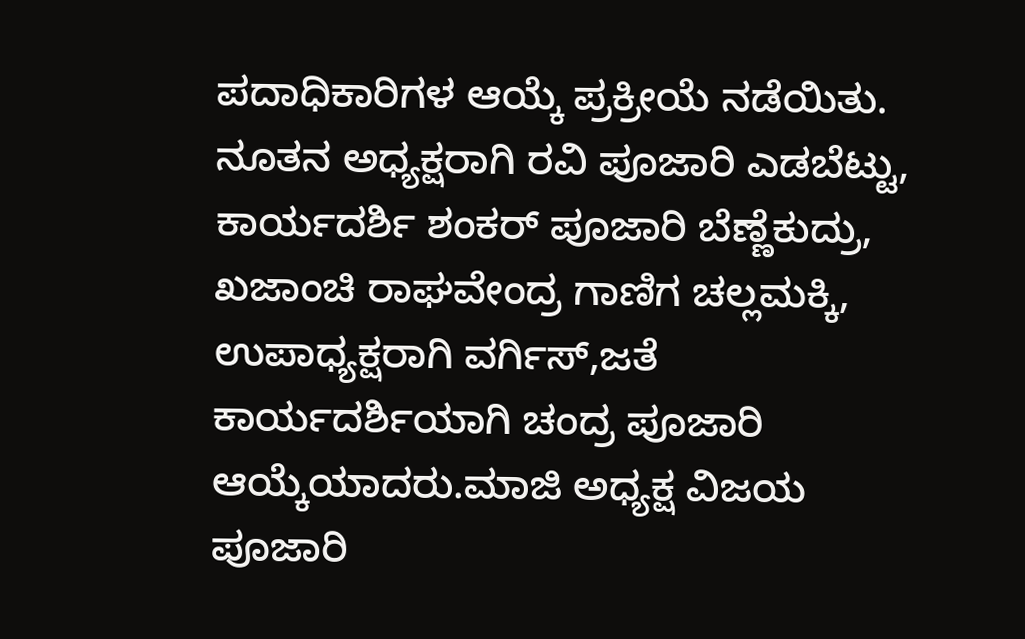ಪದಾಧಿಕಾರಿಗಳ ಆಯ್ಕೆ ಪ್ರಕ್ರೀಯೆ ನಡೆಯಿತು.
ನೂತನ ಅಧ್ಯಕ್ಷರಾಗಿ ರವಿ ಪೂಜಾರಿ ಎಡಬೆಟ್ಟು, ಕಾರ್ಯದರ್ಶಿ ಶಂಕರ್ ಪೂಜಾರಿ ಬೆಣ್ಣೆಕುದ್ರು, ಖಜಾಂಚಿ ರಾಘವೇಂದ್ರ ಗಾಣಿಗ ಚಲ್ಲಮಕ್ಕಿ, ಉಪಾಧ್ಯಕ್ಷರಾಗಿ ವರ್ಗಿಸ್,ಜತೆ ಕಾರ್ಯದರ್ಶಿಯಾಗಿ ಚಂದ್ರ ಪೂಜಾರಿ ಆಯ್ಕೆಯಾದರು.ಮಾಜಿ ಅಧ್ಯಕ್ಷ ವಿಜಯ ಪೂಜಾರಿ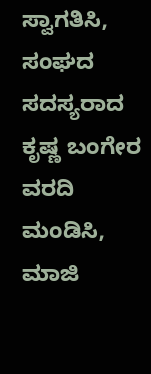ಸ್ವಾಗತಿಸಿ, ಸಂಘದ ಸದಸ್ಯರಾದ ಕೃಷ್ಣ ಬಂಗೇರ ವರದಿ ಮಂಡಿಸಿ, ಮಾಜಿ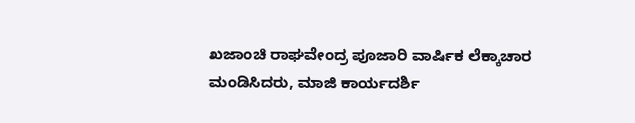ಖಜಾಂಚಿ ರಾಘವೇಂದ್ರ ಪೂಜಾರಿ ವಾರ್ಷಿಕ ಲೆಕ್ಕಾಚಾರ ಮಂಡಿಸಿದರು, ಮಾಜಿ ಕಾರ್ಯದರ್ಶಿ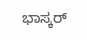ಭಾಸ್ಕರ್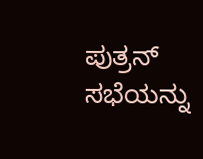ಪುತ್ರನ್ ಸಭೆಯನ್ನು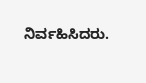ನಿರ್ವಹಿಸಿದರು.